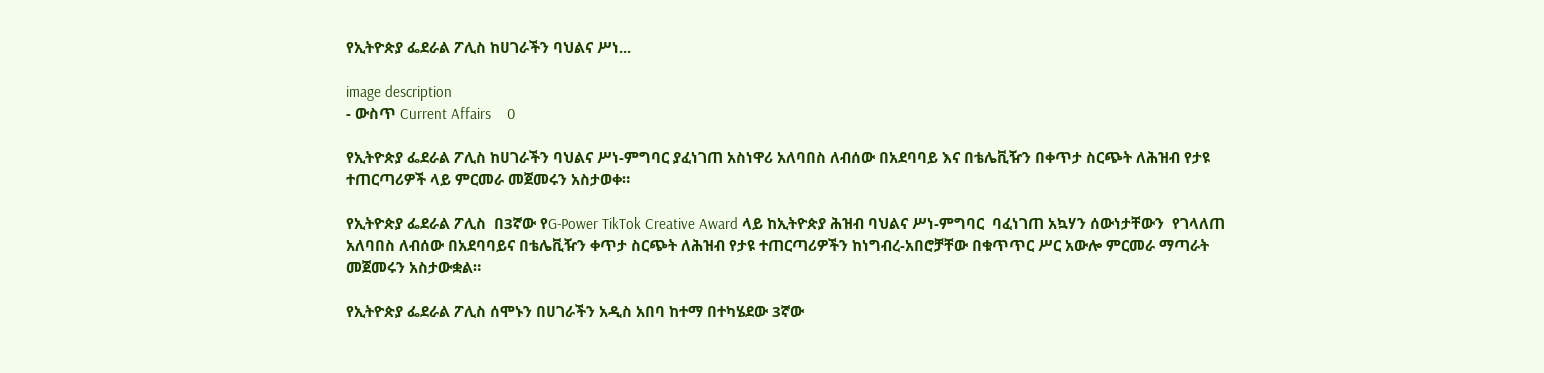የኢትዮጵያ ፌደራል ፖሊስ ከሀገራችን ባህልና ሥነ...

image description
- ውስጥ Current Affairs    0

የኢትዮጵያ ፌደራል ፖሊስ ከሀገራችን ባህልና ሥነ-ምግባር ያፈነገጠ አስነዋሪ አለባበስ ለብሰው በአደባባይ እና በቴሌቪዥን በቀጥታ ስርጭት ለሕዝብ የታዩ ተጠርጣሪዎች ላይ ምርመራ መጀመሩን አስታወቀ።

የኢትዮጵያ ፌደራል ፖሊስ  በ3ኛው የG-Power TikTok Creative Award ላይ ከኢትዮጵያ ሕዝብ ባህልና ሥነ-ምግባር  ባፈነገጠ አኳሃን ሰውነታቸውን  የገላለጠ አለባበስ ለብሰው በአደባባይና በቴሌቪዥን ቀጥታ ስርጭት ለሕዝብ የታዩ ተጠርጣሪዎችን ከነግብረ-አበሮቻቸው በቁጥጥር ሥር አውሎ ምርመራ ማጣራት መጀመሩን አስታውቋል።

የኢትዮጵያ ፌደራል ፖሊስ ሰሞኑን በሀገራችን አዲስ አበባ ከተማ በተካሄደው 3ኛው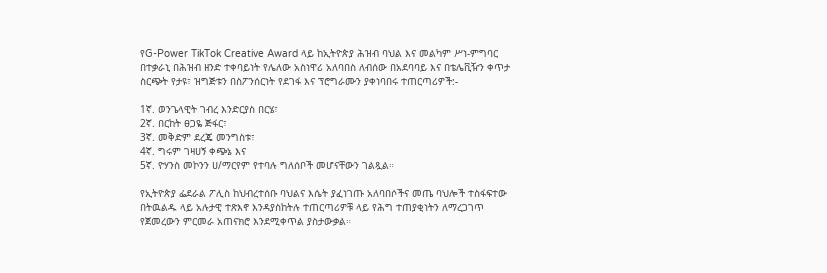የG-Power TikTok Creative Award ላይ ከኢትዮጵያ ሕዝብ ባህል እና መልካም ሥነ-ምግባር በተቃራኒ በሕዝብ ዘንድ ተቀባይነት የሌለው አስነዋሪ አለባበስ ለብሰው በአደባባይ እና በቴሌቪዥን ቀጥታ ስርጭት የታዩ፣ ዝግጅቱን በስፖንሰርነት የደገፋ እና ፕሮግራሙን ያቀነባበሩ ተጠርጣሪዎች:-

1ኛ. ወንጌላዊት ገብረ እንድርያስ በርሄ፣
2ኛ. በርከት ፀጋዬ ጅፋር፣
3ኛ. መቅድም ደረጄ መንግስቱ፣
4ኛ. ግሩም ገዛሀኝ ቀጭኔ እና
5ኛ. ዮሃንስ መኮንን ሀ/ማርየም የተባሉ ግለሰቦች መሆናቸውን ገልጿል።

የኢትዮጵያ ፌደራል ፖሊስ ከህብረተሰቡ ባህልና እሴት ያፈነገጡ አለባበሶችና መጤ ባህሎች ተስፋፍተው በትዉልዱ ላይ አሉታዊ ተጽእኖ እንዳያስከትሉ ተጠርጣሪዎቹ ላይ የሕግ ተጠያቂነትን ለማረጋገጥ የጀመረውን ምርመራ አጠናክሮ እንደሚቀጥል ያስታውቃል።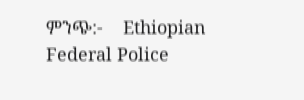ምንጭ:-    Ethiopian Federal Police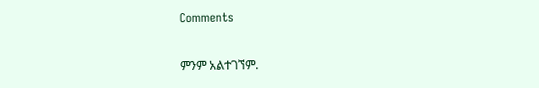Comments

ምንም አልተገኘም.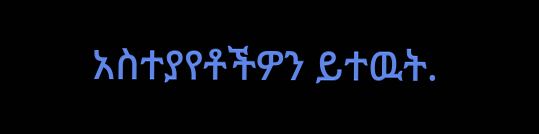አስተያየቶችዎን ይተዉት.